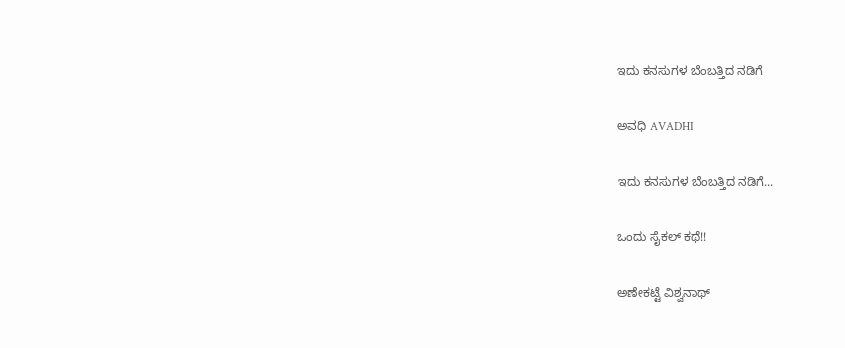ಇದು ಕನಸುಗಳ ಬೆಂಬತ್ತಿದ ನಡಿಗೆ‍

ಅವಧಿ AVADHI

ಇದು ಕನಸುಗಳ ಬೆಂಬತ್ತಿದ ನಡಿಗೆ...

ಒಂದು ಸೈಕಲ್ ಕಥೆ!!

ಅಣೇಕಟ್ಟೆ ವಿಶ್ವನಾಥ್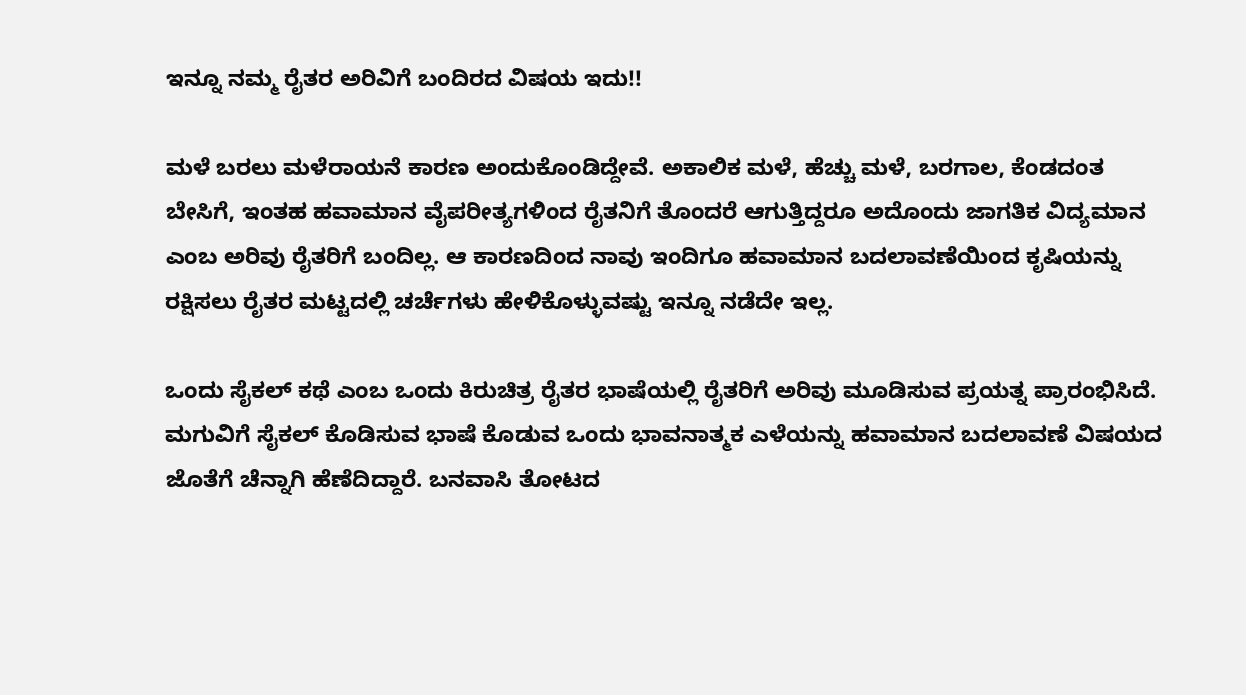ಇನ್ನೂ ನಮ್ಮ ರೈತರ ಅರಿವಿಗೆ ಬಂದಿರದ ವಿಷಯ ಇದು!!

ಮಳೆ ಬರಲು ಮಳೆರಾಯನೆ ಕಾರಣ ಅಂದುಕೊಂಡಿದ್ದೇವೆ. ಅಕಾಲಿಕ ಮಳೆ, ಹೆಚ್ಚು ಮಳೆ, ಬರಗಾಲ, ಕೆಂಡದಂತ ಬೇಸಿಗೆ, ಇಂತಹ ಹವಾಮಾನ ವೈಪರೀತ್ಯಗಳಿಂದ ರೈತನಿಗೆ ತೊಂದರೆ ಆಗುತ್ತಿದ್ದರೂ ಅದೊಂದು ಜಾಗತಿಕ ವಿದ್ಯಮಾನ ಎಂಬ ಅರಿವು ರೈತರಿಗೆ ಬಂದಿಲ್ಲ. ಆ ಕಾರಣದಿಂದ ನಾವು ಇಂದಿಗೂ ಹವಾಮಾನ ಬದಲಾವಣೆಯಿಂದ ಕೃಷಿಯನ್ನು ರಕ್ಷಿಸಲು ರೈತರ ಮಟ್ಟದಲ್ಲಿ ಚರ್ಚೆಗಳು ಹೇಳಿಕೊಳ್ಳುವಷ್ಟು ಇನ್ನೂ ನಡೆದೇ ಇಲ್ಲ.

ಒಂದು ಸೈಕಲ್‌ ಕಥೆ ಎಂಬ ಒಂದು ಕಿರುಚಿತ್ರ ರೈತರ ಭಾಷೆಯಲ್ಲಿ ರೈತರಿಗೆ ಅರಿವು ಮೂಡಿಸುವ ಪ್ರಯತ್ನ ಪ್ರಾರಂಭಿಸಿದೆ. ಮಗುವಿಗೆ ಸೈಕಲ್ ಕೊಡಿಸುವ ಭಾಷೆ ಕೊಡುವ ಒಂದು ಭಾವನಾತ್ಮಕ ಎಳೆಯನ್ನು ಹವಾಮಾನ ಬದಲಾವಣೆ ವಿಷಯದ ಜೊತೆಗೆ ಚೆನ್ನಾಗಿ ಹೆಣೆದಿದ್ದಾರೆ. ಬನವಾಸಿ ತೋಟದ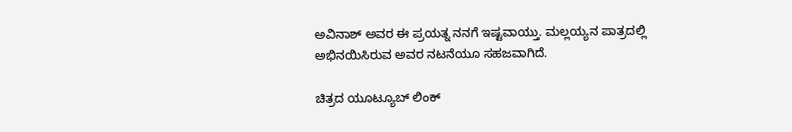ಅವಿನಾಶ್ ಅವರ ಈ ಪ್ರಯತ್ನ ನನಗೆ ಇಷ್ಟವಾಯ್ತು. ಮಲ್ಲಯ್ಯನ ಪಾತ್ರದಲ್ಲಿ ಅಭಿನಯಿಸಿರುವ ಅವರ ನಟನೆಯೂ ಸಹಜವಾಗಿದೆ.

ಚಿತ್ರದ ಯೂಟ್ಯೂಬ್ ಲಿಂಕ್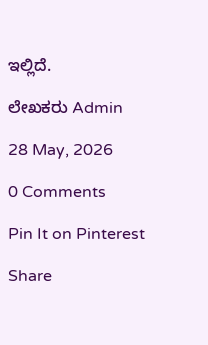ಇಲ್ಲಿದೆ.

ಲೇಖಕರು Admin

28 May, 2026

0 Comments

Pin It on Pinterest

Share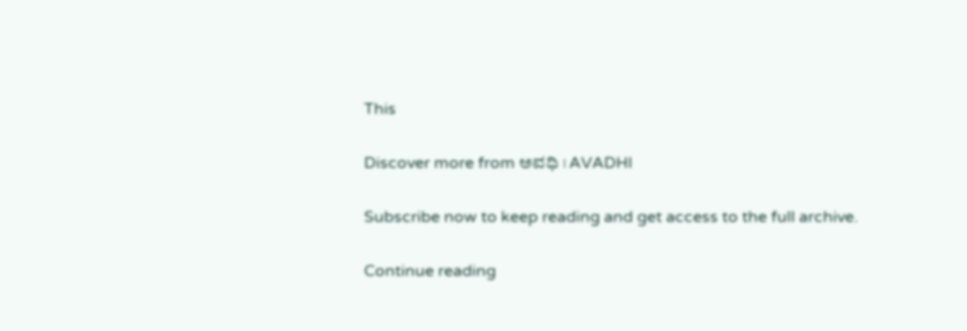This

Discover more from ಅವಧಿ । AVADHI

Subscribe now to keep reading and get access to the full archive.

Continue reading